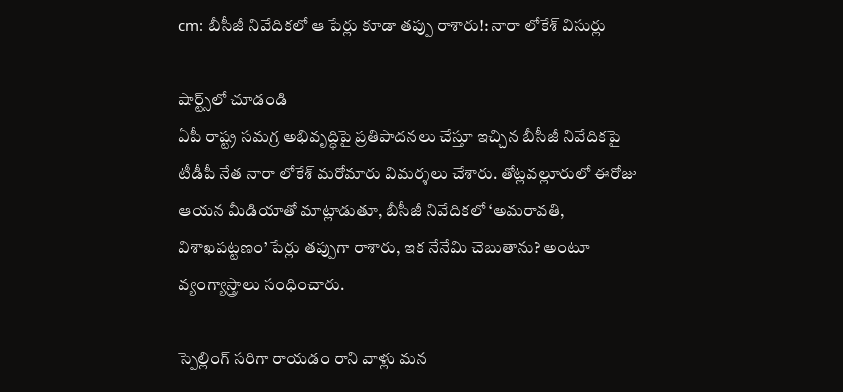cm: బీసీజీ నివేదికలో ఆ పేర్లు కూడా తప్పు రాశారు!: నారా లోకేశ్ విసుర్లు

షార్ట్స్‌లో చూడండి
ఏపీ రాష్ట్ర సమగ్ర అభివృద్ధిపై ప్రతిపాదనలు చేస్తూ ఇచ్చిన బీసీజీ నివేదికపై టీడీపీ నేత నారా లోకేశ్ మరోమారు విమర్శలు చేశారు. తోట్లవల్లూరులో ఈరోజు ఆయన మీడియాతో మాట్లాడుతూ, బీసీజీ నివేదికలో ‘అమరావతి, విశాఖపట్టణం’ పేర్లు తప్పుగా రాశారు, ఇక నేనేమి చెబుతాను? అంటూ వ్యంగ్యాస్త్రాలు సంధించారు.

స్పెల్లింగ్ సరిగా రాయడం రాని వాళ్లు మన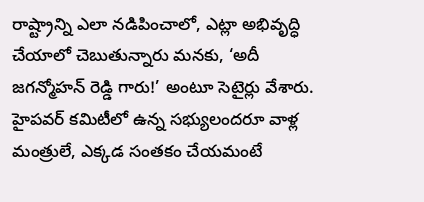రాష్ట్రాన్ని ఎలా నడిపించాలో, ఎట్లా అభివృద్ధి చేయాలో చెబుతున్నారు మనకు, ‘అదీ జగన్మోహన్ రెడ్డి గారు!’ అంటూ సెటైర్లు వేశారు. హైపవర్ కమిటీలో ఉన్న సభ్యులందరూ వాళ్ల మంత్రులే, ఎక్కడ సంతకం చేయమంటే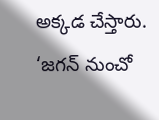అక్కడ చేస్తారు. ‘జగన్ నుంచో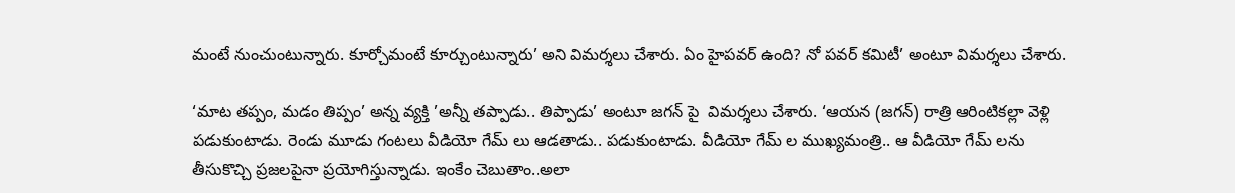మంటే నుంచుంటున్నారు. కూర్చోమంటే కూర్చుంటున్నారు’ అని విమర్శలు చేశారు. ఏం హైపవర్ ఉంది? నో పవర్ కమిటీ’ అంటూ విమర్శలు చేశారు.

‘మాట తప్పం, మడం తిప్పం’ అన్న వ్యక్తి ’అన్నీ తప్పాడు.. తిప్పాడు’ అంటూ జగన్ పై  విమర్శలు చేశారు. ‘ఆయన (జగన్) రాత్రి ఆరింటికల్లా వెళ్లి పడుకుంటాడు. రెండు మూడు గంటలు వీడియో గేమ్ లు ఆడతాడు.. పడుకుంటాడు. వీడియో గేమ్ ల ముఖ్యమంత్రి.. ఆ వీడియో గేమ్ లను తీసుకొచ్చి ప్రజలపైనా ప్రయోగిస్తున్నాడు. ఇంకేం చెబుతాం..అలా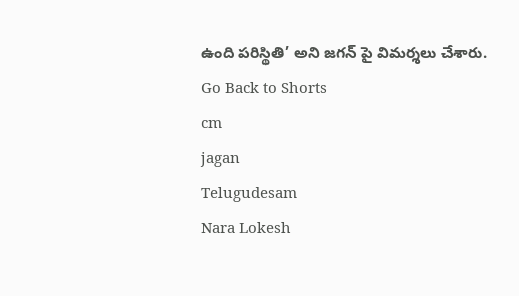ఉంది పరిస్థితి’ అని జగన్ పై విమర్శలు చేశారు.
Go Back to Shorts
cm
jagan
Telugudesam
Nara Lokesh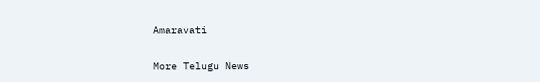Amaravati

More Telugu News